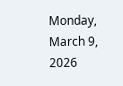Monday, March 9, 2026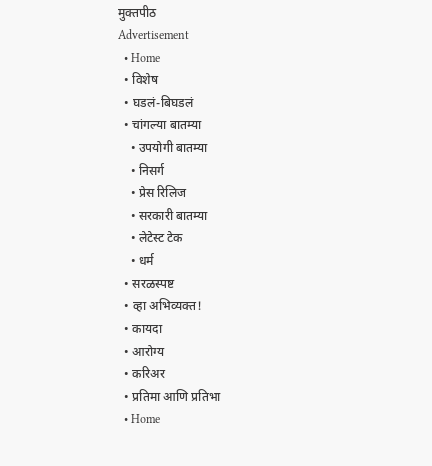मुक्तपीठ
Advertisement
  • Home
  • विशेष
  • घडलं-बिघडलं
  • चांगल्या बातम्या
    • उपयोगी बातम्या
    • निसर्ग
    • प्रेस रिलिज
    • सरकारी बातम्या
    • लेटेस्ट टेक
    • धर्म
  • सरळस्पष्ट
  • व्हा अभिव्यक्त!
  • कायदा
  • आरोग्य
  • करिअर
  • प्रतिमा आणि प्रतिभा
  • Home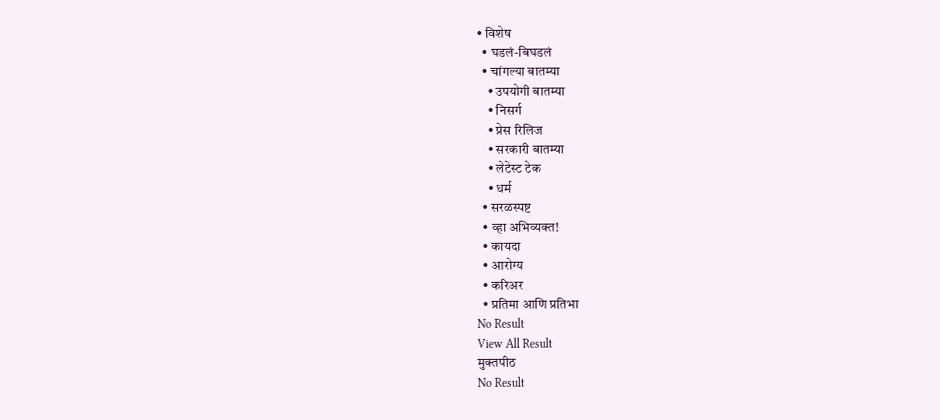• विशेष
  • घडलं-बिघडलं
  • चांगल्या बातम्या
    • उपयोगी बातम्या
    • निसर्ग
    • प्रेस रिलिज
    • सरकारी बातम्या
    • लेटेस्ट टेक
    • धर्म
  • सरळस्पष्ट
  • व्हा अभिव्यक्त!
  • कायदा
  • आरोग्य
  • करिअर
  • प्रतिमा आणि प्रतिभा
No Result
View All Result
मुक्तपीठ
No Result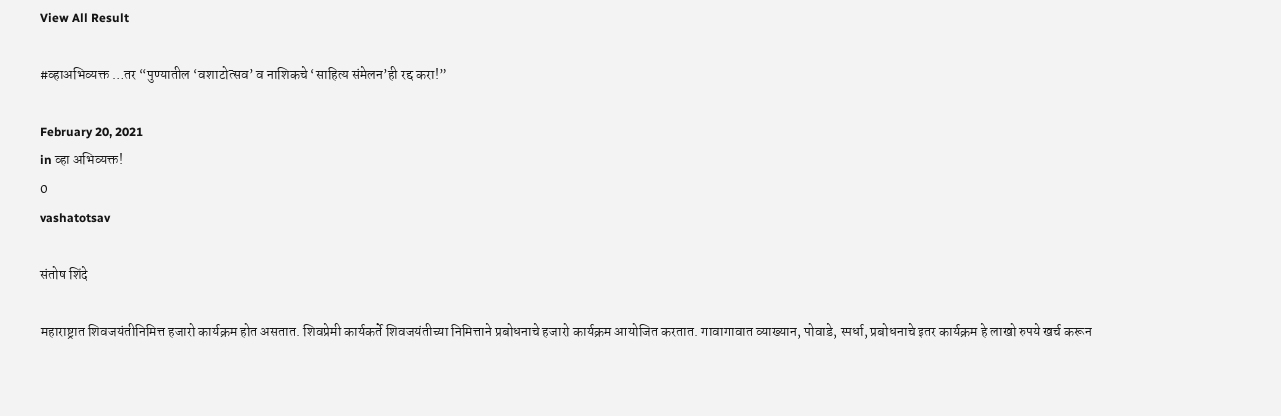View All Result

#व्हाअभिव्यक्त …तर “पुण्यातील ‘वशाटोत्सव’ व नाशिकचे ‘साहित्य संमेलन’ही रद्द करा!”

February 20, 2021
in व्हा अभिव्यक्त!
0
vashatotsav

संतोष शिंदे

महाराष्ट्रात शिवजयंतीनिमित्त हजारो कार्यक्रम होत असतात. शिवप्रेमी कार्यकर्ते शिवजयंतीच्या निमित्ताने प्रबोधनाचे हजारो कार्यक्रम आयोजित करतात. गावागावात व्याख्यान, पोवाडे, स्पर्धा, प्रबोधनाचे इतर कार्यक्रम हे लाखो रुपये खर्च करून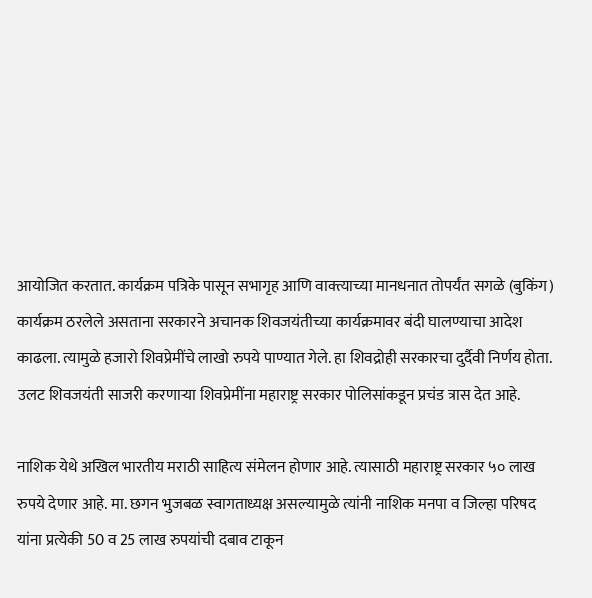आयोजित करतात. कार्यक्रम पत्रिके पासून सभागृह आणि वाक्त्याच्या मानधनात तोपर्यंत सगळे (बुकिंग) कार्यक्रम ठरलेले असताना सरकारने अचानक शिवजयंतीच्या कार्यक्रमावर बंदी घालण्याचा आदेश काढला. त्यामुळे हजारो शिवप्रेमींचे लाखो रुपये पाण्यात गेले. हा शिवद्रोही सरकारचा दुर्दैवी निर्णय होता. उलट शिवजयंती साजरी करणाऱ्या शिवप्रेमींना महाराष्ट्र सरकार पोलिसांकडून प्रचंड त्रास देत आहे.

नाशिक येथे अखिल भारतीय मराठी साहित्य संमेलन होणार आहे. त्यासाठी महाराष्ट्र सरकार ५० लाख रुपये देणार आहे. मा. छगन भुजबळ स्वागताध्यक्ष असल्यामुळे त्यांनी नाशिक मनपा व जिल्हा परिषद यांना प्रत्येकी 50 व 25 लाख रुपयांची दबाव टाकून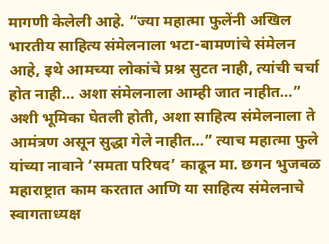मागणी केलेली आहे. “ज्या महात्मा फुलेंनी अखिल भारतीय साहित्य संमेलनाला भटा-बामणांचे संमेलन आहे, इथे आमच्या लोकांचे प्रश्न सुटत नाही, त्यांची चर्चा होत नाही… अशा संमेलनाला आम्ही जात नाहीत…” अशी भूमिका घेतली होती, अशा साहित्य संमेलनाला ते आमंत्रण असून सुद्धा गेले नाहीत…” त्याच महात्मा फुले यांच्या नावाने ‘समता परिषद’ काढून मा. छगन भुजबळ महाराष्ट्रात काम करतात आणि या साहित्य संमेलनाचे स्वागताध्यक्ष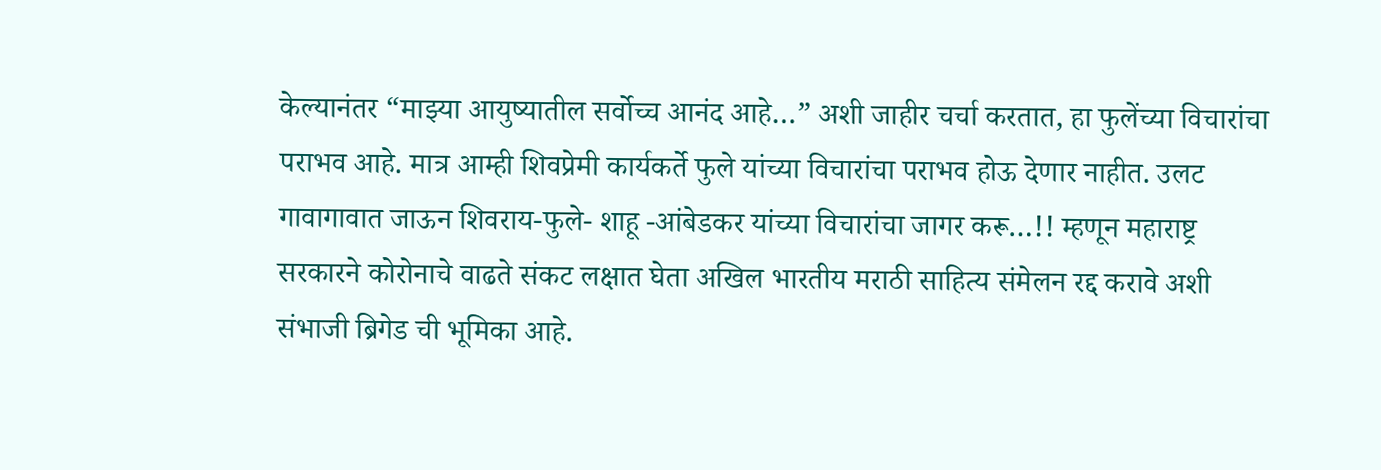केल्यानंतर “माझ्या आयुष्यातील सर्वोच्च आनंद आहे…” अशी जाहीर चर्चा करतात, हा फुलेंच्या विचारांचा पराभव आहे. मात्र आम्ही शिवप्रेमी कार्यकर्ते फुले यांच्या विचारांचा पराभव होऊ देणार नाहीत. उलट गावागावात जाऊन शिवराय-फुले- शाहू -आंबेडकर यांच्या विचारांचा जागर करू…!! म्हणून महाराष्ट्र सरकारने कोरोनाचे वाढते संकट लक्षात घेता अखिल भारतीय मराठी साहित्य संमेलन रद्द करावे अशी संभाजी ब्रिगेड ची भूमिका आहे.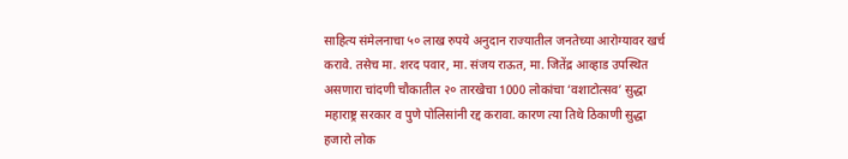साहित्य संमेलनाचा ५० लाख रुपये अनुदान राज्यातील जनतेच्या आरोग्यावर खर्च करावे. तसेच मा. शरद पवार, मा. संजय राऊत, मा. जितेंद्र आव्हाड उपस्थित असणारा चांदणी चौकातील २० तारखेचा 1000 लोकांचा ‘वशाटोत्सव’ सुद्धा महाराष्ट्र सरकार व पुणे पोलिसांनी रद्द करावा. कारण त्या तिथे ठिकाणी सुद्धा हजारो लोक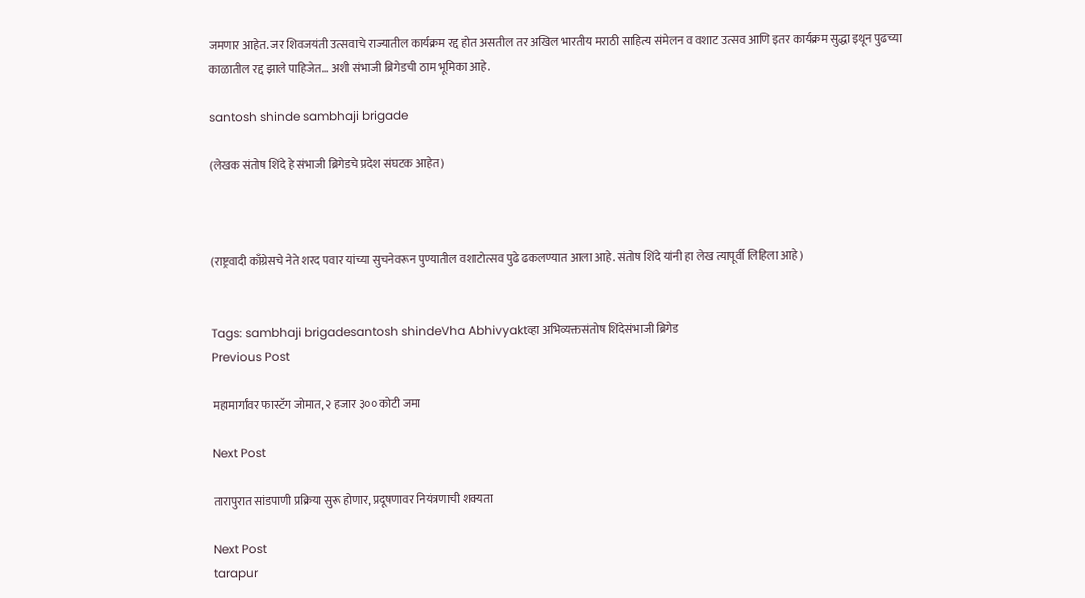जमणार आहेत. जर शिवजयंती उत्सवाचे राज्यातील कार्यक्रम रद्द होत असतील तर अखिल भारतीय मराठी साहित्य संमेलन व वशाट उत्सव आणि इतर कार्यक्रम सुद्धा इथून पुढच्या काळातील रद्द झाले पाहिजेत… अशी संभाजी ब्रिगेडची ठाम भूमिका आहे.

santosh shinde sambhaji brigade

(लेखक संतोष शिंदे हे संभाजी ब्रिगेडचे प्रदेश संघटक आहेत)



(राष्ट्रवादी काँग्रेसचे नेते शरद पवार यांच्या सुचनेवरून पुण्यातील वशाटोत्सव पुढे ढकलण्यात आला आहे. संतोष शिंदे यांनी हा लेख त्यापूर्वी लिहिला आहे)


Tags: sambhaji brigadesantosh shindeVha Abhivyaktव्हा अभिव्यक्तसंतोष शिंदेसंभाजी ब्रिगेड
Previous Post

महामार्गांवर फास्टॅग जोमात, २ हजार ३०० कोटी जमा

Next Post

तारापुरात सांडपाणी प्रक्रिया सुरू होणार, प्रदूषणावर नियंत्रणाची शक्यता

Next Post
tarapur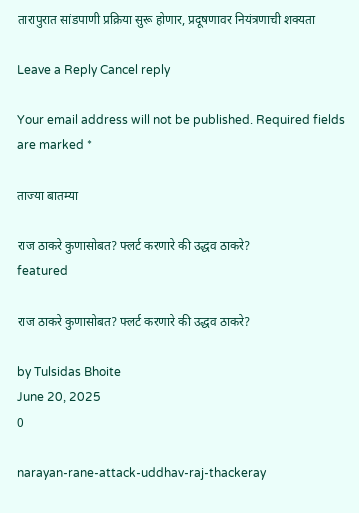तारापुरात सांडपाणी प्रक्रिया सुरू होणार, प्रदूषणावर नियंत्रणाची शक्यता

Leave a Reply Cancel reply

Your email address will not be published. Required fields are marked *

ताज्या बातम्या

राज ठाकरे कुणासोबत? फ्लर्ट करणारे की उद्धव ठाकरे?
featured

राज ठाकरे कुणासोबत? फ्लर्ट करणारे की उद्धव ठाकरे?

by Tulsidas Bhoite
June 20, 2025
0

narayan-rane-attack-uddhav-raj-thackeray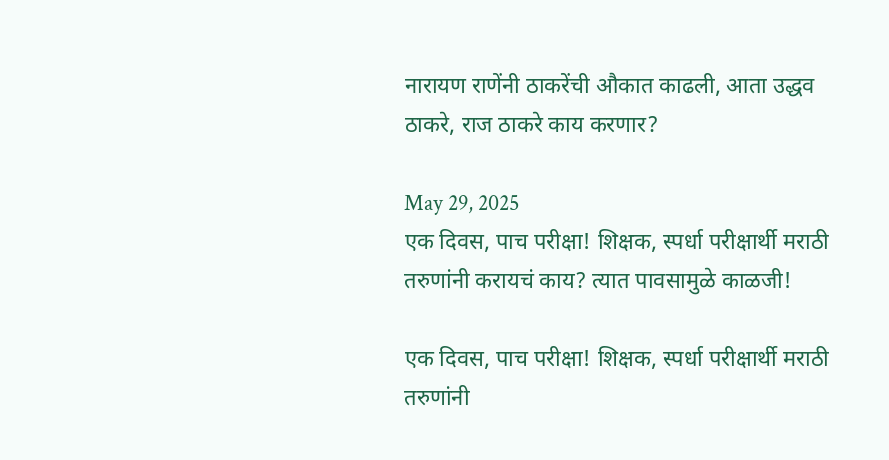नारायण राणेंनी ठाकरेंची औकात काढली, आता उद्धव ठाकरे, राज ठाकरे काय करणार?

May 29, 2025
एक दिवस, पाच परीक्षा! शिक्षक, स्पर्धा परीक्षार्थी मराठी तरुणांनी करायचं काय? त्यात पावसामुळे काळजी!

एक दिवस, पाच परीक्षा! शिक्षक, स्पर्धा परीक्षार्थी मराठी तरुणांनी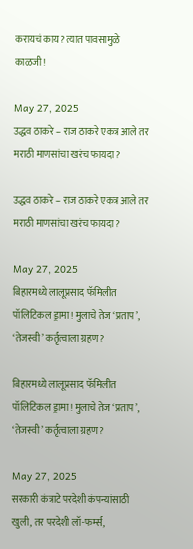करायचं काय? त्यात पावसामुळे काळजी!

May 27, 2025
उद्धव ठाकरे – राज ठाकरे एकत्र आले तर मराठी माणसांचा खरंच फायदा?

उद्धव ठाकरे – राज ठाकरे एकत्र आले तर मराठी माणसांचा खरंच फायदा?

May 27, 2025
बिहारमध्ये लालूप्रसाद फॅमिलीत पॉलिटिकल ड्रामा! मुलाचे तेज ‘प्रताप’, ‘तेजस्वी’ कर्तृत्वाला ग्रहण?

बिहारमध्ये लालूप्रसाद फॅमिलीत पॉलिटिकल ड्रामा! मुलाचे तेज ‘प्रताप’, ‘तेजस्वी’ कर्तृत्वाला ग्रहण?

May 27, 2025
सरकारी कंत्राटे परदेशी कंपन्यांसाठी खुली, तर परदेशी लॉ-फर्म्स,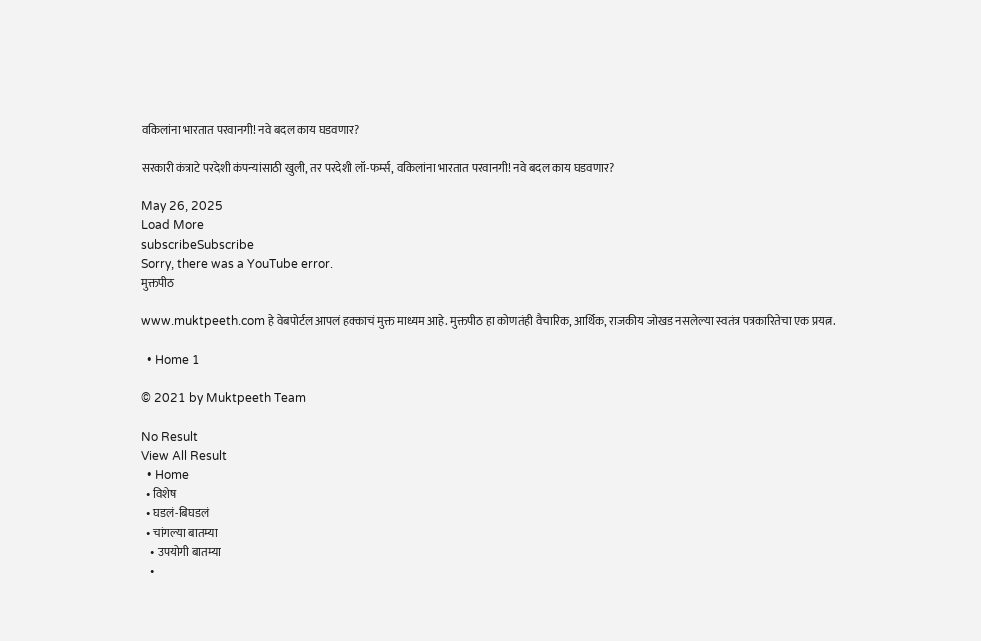वकिलांना भारतात परवानगी! नवे बदल काय घडवणार?

सरकारी कंत्राटे परदेशी कंपन्यांसाठी खुली, तर परदेशी लॉ-फर्म्स, वकिलांना भारतात परवानगी! नवे बदल काय घडवणार?

May 26, 2025
Load More
subscribeSubscribe
Sorry, there was a YouTube error.
मुक्तपीठ

www.muktpeeth.com हे वेबपोर्टल आपलं हक्काचं मुक्त माध्यम आहे. मुक्तपीठ हा कोणतंही वैचारिक, आर्थिक, राजकीय जोखड नसलेल्या स्वतंत्र पत्रकारितेचा एक प्रयत्न.

  • Home 1

© 2021 by Muktpeeth Team

No Result
View All Result
  • Home
  • विशेष
  • घडलं-बिघडलं
  • चांगल्या बातम्या
    • उपयोगी बातम्या
    •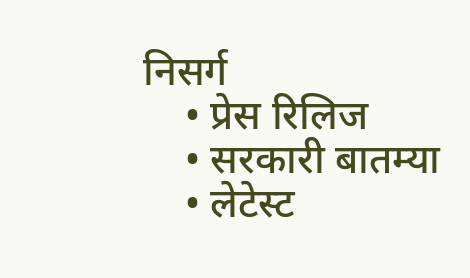निसर्ग
    • प्रेस रिलिज
    • सरकारी बातम्या
    • लेटेस्ट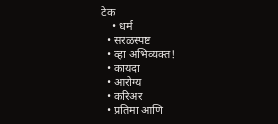टेक
    • धर्म
  • सरळस्पष्ट
  • व्हा अभिव्यक्त!
  • कायदा
  • आरोग्य
  • करिअर
  • प्रतिमा आणि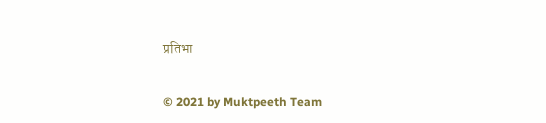प्रतिभा

© 2021 by Muktpeeth Team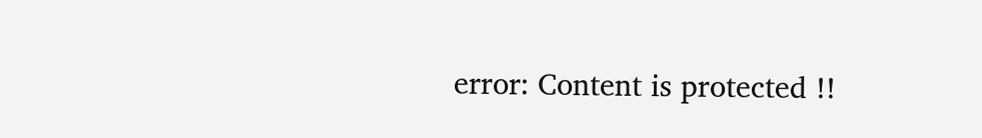error: Content is protected !!